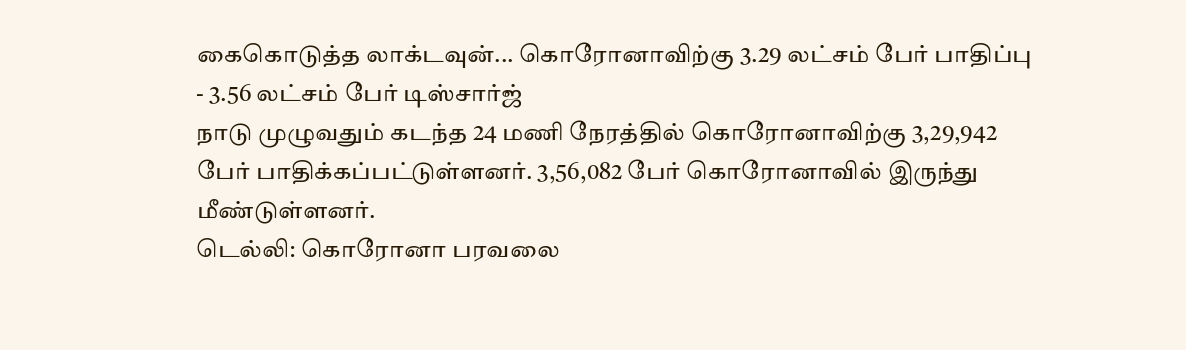கைகொடுத்த லாக்டவுன்... கொரோனாவிற்கு 3.29 லட்சம் பேர் பாதிப்பு - 3.56 லட்சம் பேர் டிஸ்சார்ஜ்
நாடு முழுவதும் கடந்த 24 மணி நேரத்தில் கொரோனாவிற்கு 3,29,942 பேர் பாதிக்கப்பட்டுள்ளனர். 3,56,082 பேர் கொரோனாவில் இருந்து மீண்டுள்ளனர்.
டெல்லி: கொரோனா பரவலை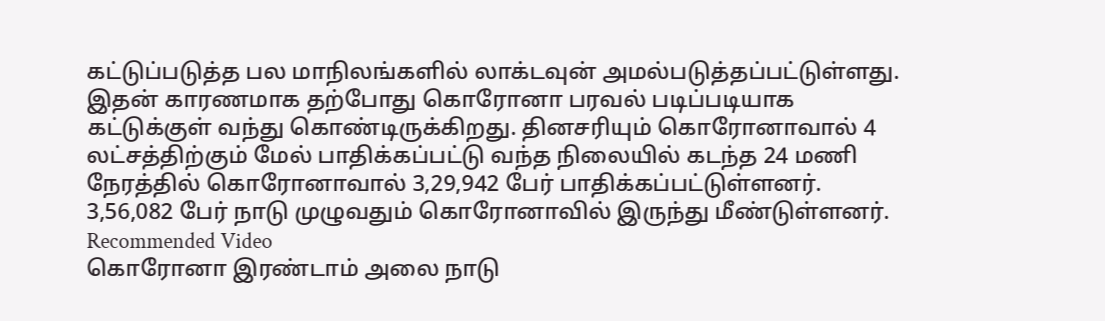கட்டுப்படுத்த பல மாநிலங்களில் லாக்டவுன் அமல்படுத்தப்பட்டுள்ளது. இதன் காரணமாக தற்போது கொரோனா பரவல் படிப்படியாக கட்டுக்குள் வந்து கொண்டிருக்கிறது. தினசரியும் கொரோனாவால் 4 லட்சத்திற்கும் மேல் பாதிக்கப்பட்டு வந்த நிலையில் கடந்த 24 மணி நேரத்தில் கொரோனாவால் 3,29,942 பேர் பாதிக்கப்பட்டுள்ளனர். 3,56,082 பேர் நாடு முழுவதும் கொரோனாவில் இருந்து மீண்டுள்ளனர்.
Recommended Video
கொரோனா இரண்டாம் அலை நாடு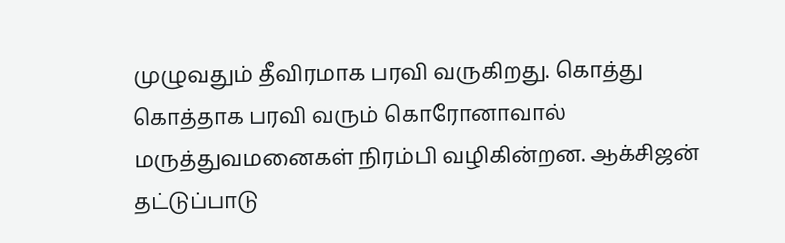முழுவதும் தீவிரமாக பரவி வருகிறது. கொத்து கொத்தாக பரவி வரும் கொரோனாவால் மருத்துவமனைகள் நிரம்பி வழிகின்றன. ஆக்சிஜன் தட்டுப்பாடு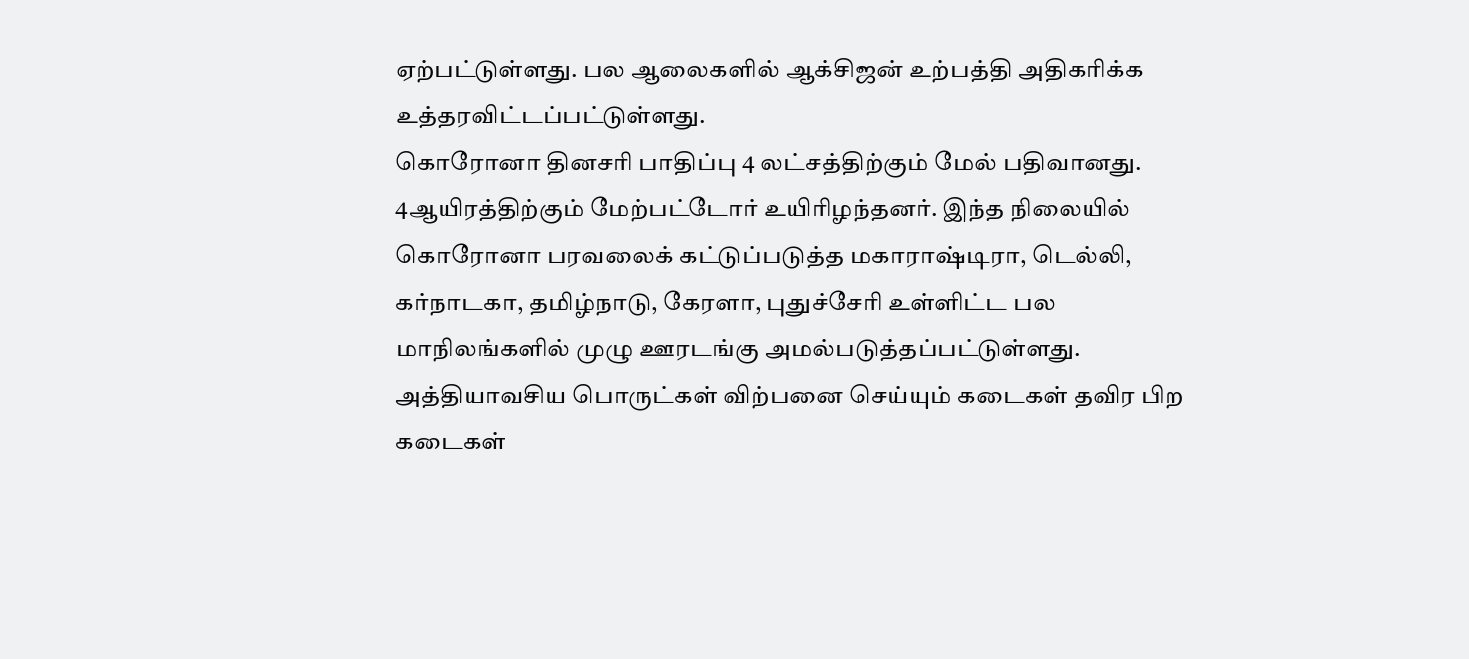ஏற்பட்டுள்ளது. பல ஆலைகளில் ஆக்சிஜன் உற்பத்தி அதிகரிக்க உத்தரவிட்டப்பட்டுள்ளது.
கொரோனா தினசரி பாதிப்பு 4 லட்சத்திற்கும் மேல் பதிவானது. 4ஆயிரத்திற்கும் மேற்பட்டோர் உயிரிழந்தனர். இந்த நிலையில்
கொரோனா பரவலைக் கட்டுப்படுத்த மகாராஷ்டிரா, டெல்லி, கர்நாடகா, தமிழ்நாடு, கேரளா, புதுச்சேரி உள்ளிட்ட பல மாநிலங்களில் முழு ஊரடங்கு அமல்படுத்தப்பட்டுள்ளது. அத்தியாவசிய பொருட்கள் விற்பனை செய்யும் கடைகள் தவிர பிற கடைகள்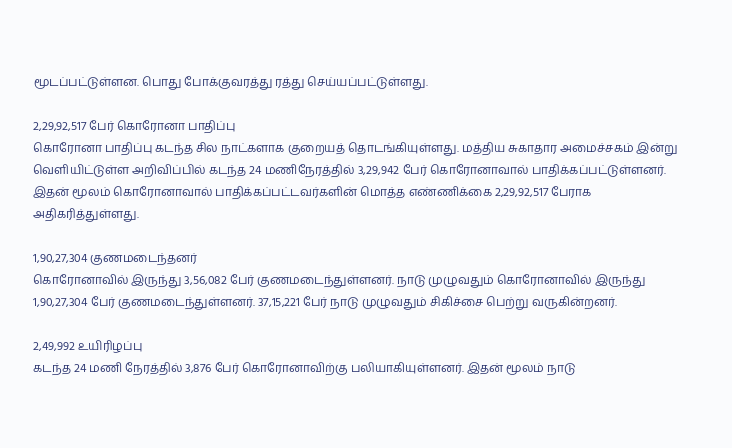மூடப்பட்டுள்ளன. பொது போக்குவரத்து ரத்து செய்யப்பட்டுள்ளது.

2,29,92,517 பேர் கொரோனா பாதிப்பு
கொரோனா பாதிப்பு கடந்த சில நாட்களாக குறையத் தொடங்கியுள்ளது. மத்திய சுகாதார அமைச்சகம் இன்று வெளியிட்டுள்ள அறிவிப்பில் கடந்த 24 மணிநேரத்தில் 3,29,942 பேர் கொரோனாவால் பாதிக்கப்பட்டுள்ளனர். இதன் மூலம் கொரோனாவால் பாதிக்கப்பட்டவர்களின் மொத்த எண்ணிக்கை 2,29,92,517 பேராக அதிகரித்துள்ளது.

1,90,27,304 குணமடைந்தனர்
கொரோனாவில் இருந்து 3,56,082 பேர் குணமடைந்துள்ளனர். நாடு முழுவதும் கொரோனாவில் இருந்து 1,90,27,304 பேர் குணமடைந்துள்ளனர். 37,15,221 பேர் நாடு முழுவதும் சிகிச்சை பெற்று வருகின்றனர்.

2,49,992 உயிரிழப்பு
கடந்த 24 மணி நேரத்தில் 3,876 பேர் கொரோனாவிற்கு பலியாகியுள்ளனர். இதன் மூலம் நாடு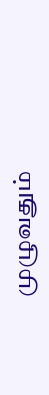முழுவதும்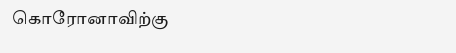கொரோனாவிற்கு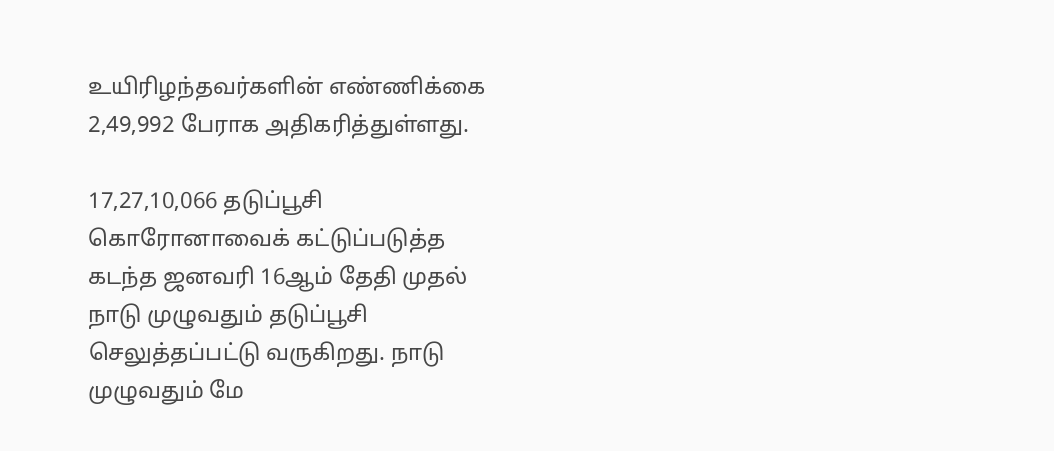உயிரிழந்தவர்களின் எண்ணிக்கை 2,49,992 பேராக அதிகரித்துள்ளது.

17,27,10,066 தடுப்பூசி
கொரோனாவைக் கட்டுப்படுத்த கடந்த ஜனவரி 16ஆம் தேதி முதல் நாடு முழுவதும் தடுப்பூசி செலுத்தப்பட்டு வருகிறது. நாடு முழுவதும் மே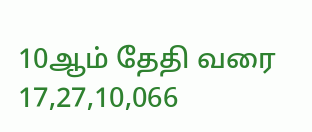10ஆம் தேதி வரை 17,27,10,066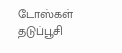டோஸ்கள் தடுப்பூசி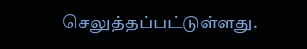செலுத்தப்பட்டுள்ளது.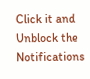Click it and Unblock the Notifications